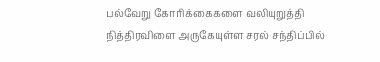பல்வேறு கோரிக்கைகளை வலியுறுத்தி நித்திரவிளை அருகேயுள்ள சரல் சந்திப்பில்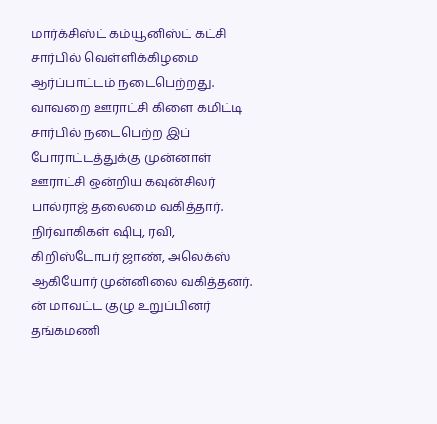மார்க்சிஸ்ட் கம்யூனிஸ்ட் கட்சி சார்பில் வெள்ளிக்கிழமை ஆர்ப்பாட்டம் நடைபெற்றது.
வாவறை ஊராட்சி கிளை கமிட்டி சார்பில் நடைபெற்ற இப் போராட்டத்துக்கு முன்னாள் ஊராட்சி ஒன்றிய கவுன்சிலர் பால்ராஜ் தலைமை வகித்தார். நிர்வாகிகள் ஷிபு, ரவி, கிறிஸ்டோபர் ஜாண், அலெக்ஸ் ஆகியோர் முன்னிலை வகித்தனர். ன் மாவட்ட குழு உறுப்பினர் தங்கமணி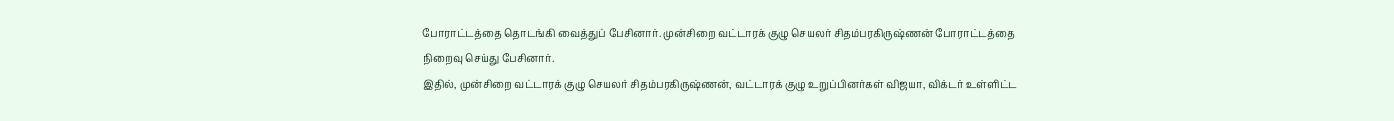போராட்டத்தை தொடங்கி வைத்துப் பேசினார். முன்சிறை வட்டாரக் குழு செயலர் சிதம்பரகிருஷ்ணன் போராட்டத்தை நிறைவு செய்து பேசினார்.
இதில், முன்சிறை வட்டாரக் குழு செயலர் சிதம்பரகிருஷ்ணன், வட்டாரக் குழு உறுப்பினர்கள் விஜயா, விக்டர் உள்ளிட்ட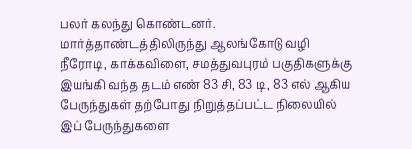பலர் கலந்து கொண்டனர்.
மார்த்தாண்டத்திலிருந்து ஆலங்கோடு வழி நீரோடி, காக்கவிளை, சமத்துவபுரம் பகுதிகளுக்கு இயங்கி வந்த தடம் எண் 83 சி, 83 டி, 83 எல் ஆகிய பேருந்துகள் தற்போது நிறுத்தப்பட்ட நிலையில் இப் பேருந்துகளை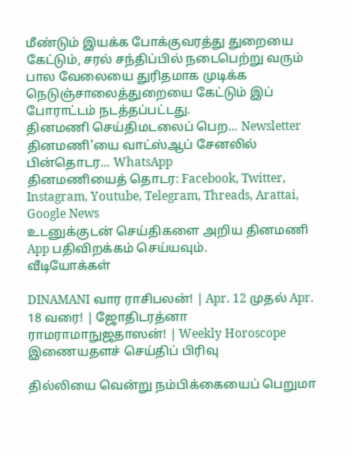மீண்டும் இயக்க போக்குவரத்து துறையை கேட்டும், சரல் சந்திப்பில் நடைபெற்று வரும் பால வேலையை துரிதமாக முடிக்க நெடுஞ்சாலைத்துறையை கேட்டும் இப் போராட்டம் நடத்தப்பட்டது.
தினமணி செய்திமடலைப் பெற... Newsletter
தினமணி'யை வாட்ஸ்ஆப் சேனலில் பின்தொடர... WhatsApp
தினமணியைத் தொடர: Facebook, Twitter, Instagram, Youtube, Telegram, Threads, Arattai, Google News
உடனுக்குடன் செய்திகளை அறிய தினமணி App பதிவிறக்கம் செய்யவும்.
வீடியோக்கள்

DINAMANI வார ராசிபலன்! | Apr. 12 முதல் Apr. 18 வரை! | ஜோதிடரத்னா ராமராமாநுஜதாஸன்! | Weekly Horoscope
இணையதளச் செய்திப் பிரிவு

தில்லியை வென்று நம்பிக்கையைப் பெறுமா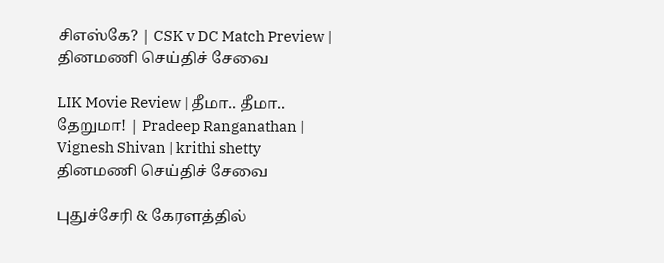சிஎஸ்கே? | CSK v DC Match Preview |
தினமணி செய்திச் சேவை

LIK Movie Review | தீமா.. தீமா.. தேறுமா! | Pradeep Ranganathan | Vignesh Shivan | krithi shetty
தினமணி செய்திச் சேவை

புதுச்சேரி & கேரளத்தில்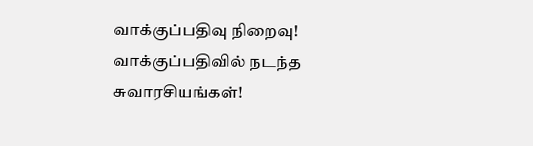வாக்குப்பதிவு நிறைவு! வாக்குப்பதிவில் நடந்த சுவாரசியங்கள்!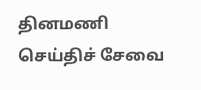தினமணி செய்திச் சேவை